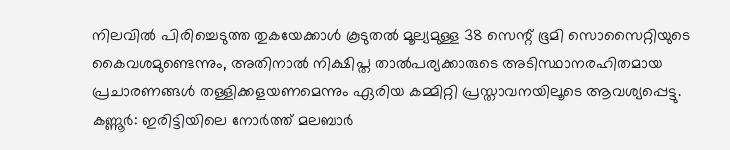നിലവിൽ പിരിച്ചെടുത്ത തുകയേക്കാൾ കൂടുതൽ മൂല്യമുള്ള 38 സെന്റ് ഭൂമി സൊസൈറ്റിയുടെ കൈവശമുണ്ടെന്നും, അതിനാൽ നിക്ഷിപ്ത താൽപര്യക്കാരുടെ അടിസ്ഥാനരഹിതമായ പ്രചാരണങ്ങൾ തള്ളിക്കളയണമെന്നും ഏരിയ കമ്മിറ്റി പ്രസ്താവനയിലൂടെ ആവശ്യപ്പെട്ടു.
കണ്ണൂർ: ഇരിട്ടിയിലെ നോർത്ത് മലബാർ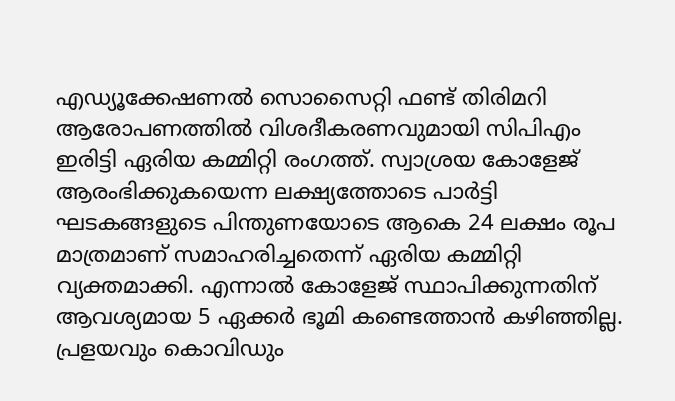എഡ്യൂക്കേഷണൽ സൊസൈറ്റി ഫണ്ട് തിരിമറി ആരോപണത്തിൽ വിശദീകരണവുമായി സിപിഎം ഇരിട്ടി ഏരിയ കമ്മിറ്റി രംഗത്ത്. സ്വാശ്രയ കോളേജ് ആരംഭിക്കുകയെന്ന ലക്ഷ്യത്തോടെ പാർട്ടി ഘടകങ്ങളുടെ പിന്തുണയോടെ ആകെ 24 ലക്ഷം രൂപ മാത്രമാണ് സമാഹരിച്ചതെന്ന് ഏരിയ കമ്മിറ്റി വ്യക്തമാക്കി. എന്നാൽ കോളേജ് സ്ഥാപിക്കുന്നതിന് ആവശ്യമായ 5 ഏക്കർ ഭൂമി കണ്ടെത്താൻ കഴിഞ്ഞില്ല. പ്രളയവും കൊവിഡും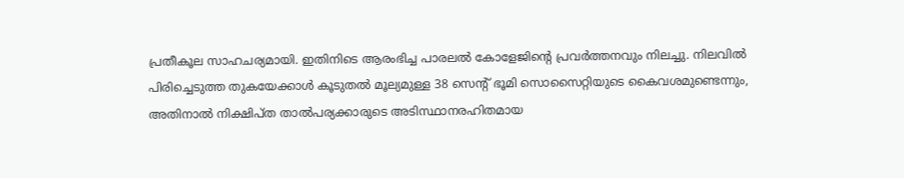പ്രതീകൂല സാഹചര്യമായി. ഇതിനിടെ ആരംഭിച്ച പാരലൽ കോളേജിന്റെ പ്രവർത്തനവും നിലച്ചു. നിലവിൽ പിരിച്ചെടുത്ത തുകയേക്കാൾ കൂടുതൽ മൂല്യമുള്ള 38 സെന്റ് ഭൂമി സൊസൈറ്റിയുടെ കൈവശമുണ്ടെന്നും, അതിനാൽ നിക്ഷിപ്ത താൽപര്യക്കാരുടെ അടിസ്ഥാനരഹിതമായ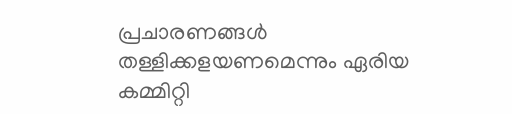പ്രചാരണങ്ങൾ തള്ളിക്കളയണമെന്നും ഏരിയ കമ്മിറ്റി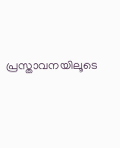പ്രസ്താവനയിലൂടെ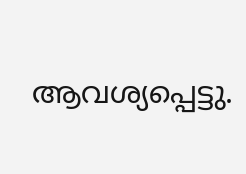ആവശ്യപ്പെട്ടു.